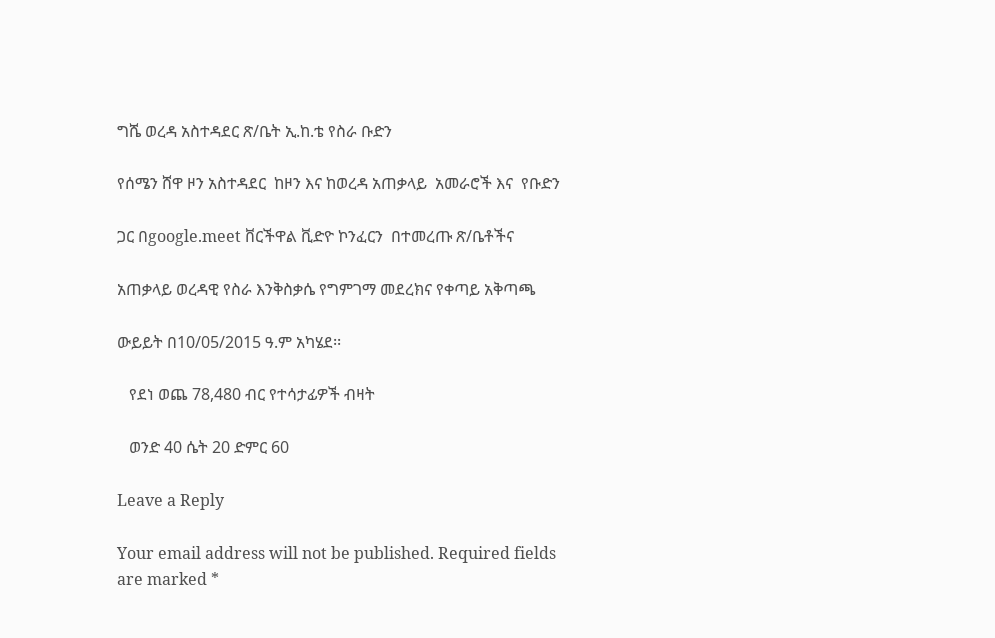ግሼ ወረዳ አስተዳደር ጽ/ቤት ኢ.ከ.ቴ የስራ ቡድን

የሰሜን ሸዋ ዞን አስተዳደር  ከዞን እና ከወረዳ አጠቃላይ  አመራሮች እና  የቡድን

ጋር በgoogle.meet ቨርችዋል ቪድዮ ኮንፈርን  በተመረጡ ጽ/ቤቶችና

አጠቃላይ ወረዳዊ የስራ እንቅስቃሴ የግምገማ መደረክና የቀጣይ አቅጣጫ

ውይይት በ10/05/2015 ዓ.ም አካሄደ፡፡

   የደነ ወጨ 78,480 ብር የተሳታፊዎች ብዛት

   ወንድ 40 ሴት 20 ድምር 60

Leave a Reply

Your email address will not be published. Required fields are marked *